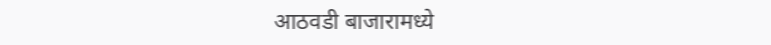आठवडी बाजारामध्ये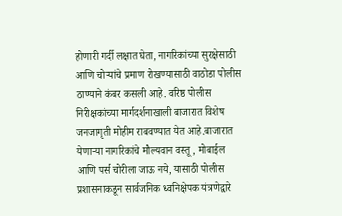होणारी गर्दी लक्षात घेता, नागरिकांच्या सुरक्षेसाठी आणि चोऱ्यांचे प्रमाण रोखण्यासाठी वाठोडा पोलीस ठाण्याने कंबर कसली आहे. वरिष्ठ पोलीस निरीक्षकांच्या मार्गदर्शनाखाली बाजारात विशेष जनजागृती मोहीम राबवण्यात येत आहे.बाजारात येणाऱ्या नागरिकांचे मौल्यवान वस्तू, मोबाईल आणि पर्स चोरीला जाऊ नये, यासाठी पोलीस प्रशासनाकडून सार्वजनिक ध्वनिक्षेपक यंत्रणेद्वारे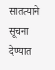सातत्याने सूचना देण्यात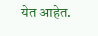येत आहेत.